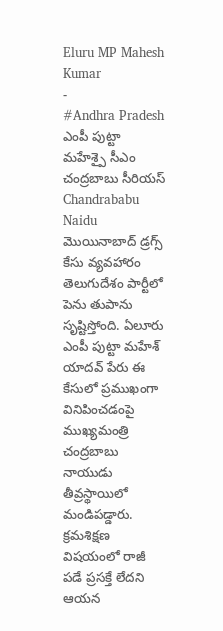Eluru MP Mahesh Kumar
-
#Andhra Pradesh
ఎంపీ పుట్టా మహేశ్పై సీఎం చంద్రబాబు సీరియస్
Chandrababu Naidu మొయినాబాద్ డ్రగ్స్ కేసు వ్యవహారం తెలుగుదేశం పార్టీలో పెను తుపాను సృష్టిస్తోంది. ఏలూరు ఎంపీ పుట్టా మహేశ్ యాదవ్ పేరు ఈ కేసులో ప్రముఖంగా వినిపించడంపై ముఖ్యమంత్రి చంద్రబాబు నాయుడు తీవ్రస్థాయిలో మండిపడ్డారు. క్రమశిక్షణ విషయంలో రాజీ పడే ప్రసక్తే లేదని ఆయన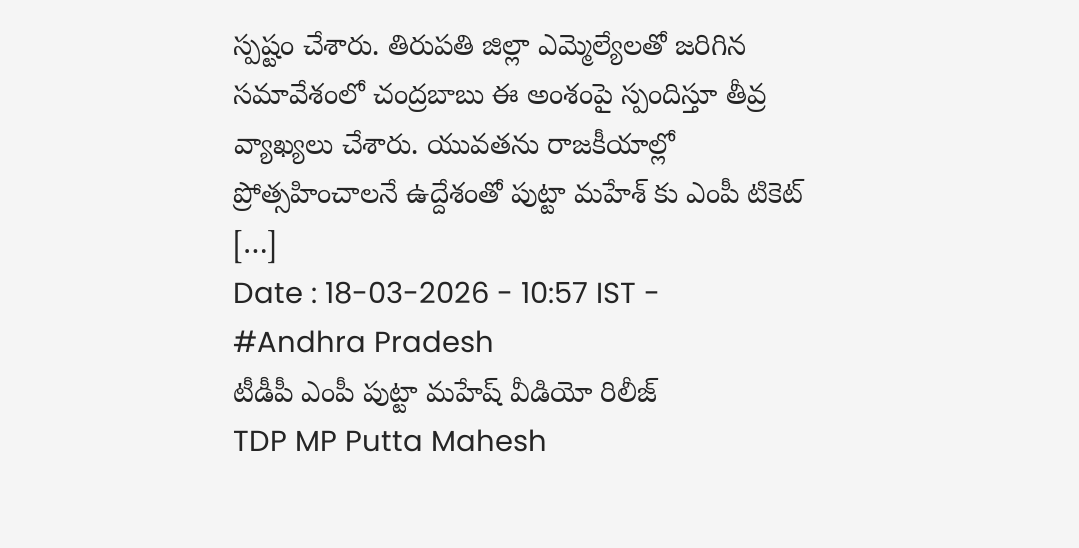స్పష్టం చేశారు. తిరుపతి జిల్లా ఎమ్మెల్యేలతో జరిగిన సమావేశంలో చంద్రబాబు ఈ అంశంపై స్పందిస్తూ తీవ్ర వ్యాఖ్యలు చేశారు. యువతను రాజకీయాల్లో ప్రోత్సహించాలనే ఉద్దేశంతో పుట్టా మహేశ్ కు ఎంపీ టికెట్ […]
Date : 18-03-2026 - 10:57 IST -
#Andhra Pradesh
టీడీపీ ఎంపీ పుట్టా మహేష్ వీడియో రిలీజ్
TDP MP Putta Mahesh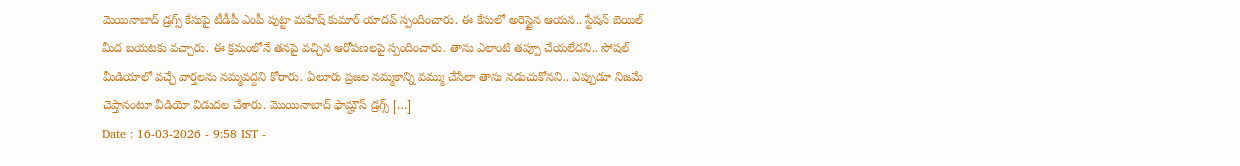మెయినాబాద్ డ్రగ్స్ కేసుపై టీడీపీ ఎంపీ పుట్టా మహేష్ కుమార్ యాదవ్ స్పందించారు. ఈ కేసులో అరెస్టైన ఆయన.. స్టేషన్ బెయిల్ మీద బయటకు వచ్చారు. ఈ క్రమంలోనే తనపై వచ్చిన ఆరోపణలపై స్పందించారు. తాను ఎలాంటి తప్పూ చేయలేదని.. సోషల్ మీడియాలో వచ్చే వార్తలను నమ్మవద్దని కోరారు. ఏలూరు ప్రజల నమ్మకాన్ని వమ్ము చేసేలా తాను నడుచుకోనని.. ఎప్పుడూ నిజమే చెప్తానంటూ వీడియో విడుదల చేశారు. మొయినాబాద్ ఫామ్హౌస్ డ్రగ్స్ […]
Date : 16-03-2026 - 9:58 IST -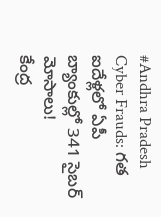#Andhra Pradesh
Cyber Frauds: గత ఐదేళ్లలో ఏపీ బ్యాంకుల్లో 341 సైబర్ మోసాలు!
కేంద్ర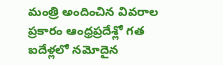మంత్రి అందించిన వివరాల ప్రకారం ఆంధ్రప్రదేశ్లో గత ఐదేళ్లలో నమోదైన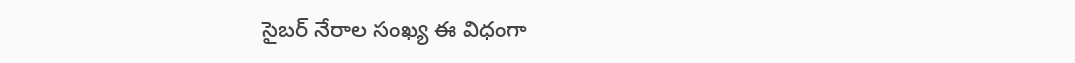సైబర్ నేరాల సంఖ్య ఈ విధంగా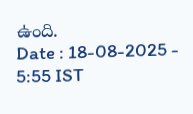ఉంది.
Date : 18-08-2025 - 5:55 IST